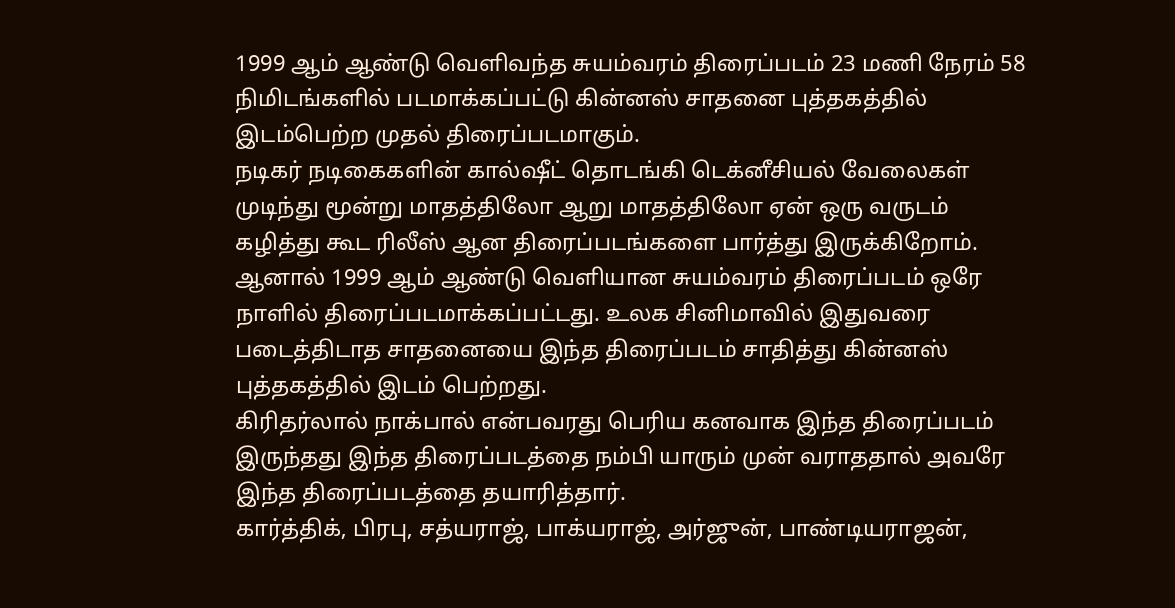1999 ஆம் ஆண்டு வெளிவந்த சுயம்வரம் திரைப்படம் 23 மணி நேரம் 58 நிமிடங்களில் படமாக்கப்பட்டு கின்னஸ் சாதனை புத்தகத்தில் இடம்பெற்ற முதல் திரைப்படமாகும்.
நடிகர் நடிகைகளின் கால்ஷீட் தொடங்கி டெக்னீசியல் வேலைகள் முடிந்து மூன்று மாதத்திலோ ஆறு மாதத்திலோ ஏன் ஒரு வருடம் கழித்து கூட ரிலீஸ் ஆன திரைப்படங்களை பார்த்து இருக்கிறோம். ஆனால் 1999 ஆம் ஆண்டு வெளியான சுயம்வரம் திரைப்படம் ஒரே நாளில் திரைப்படமாக்கப்பட்டது. உலக சினிமாவில் இதுவரை படைத்திடாத சாதனையை இந்த திரைப்படம் சாதித்து கின்னஸ் புத்தகத்தில் இடம் பெற்றது.
கிரிதர்லால் நாக்பால் என்பவரது பெரிய கனவாக இந்த திரைப்படம் இருந்தது இந்த திரைப்படத்தை நம்பி யாரும் முன் வராததால் அவரே இந்த திரைப்படத்தை தயாரித்தார்.
கார்த்திக், பிரபு, சத்யராஜ், பாக்யராஜ், அர்ஜுன், பாண்டியராஜன்,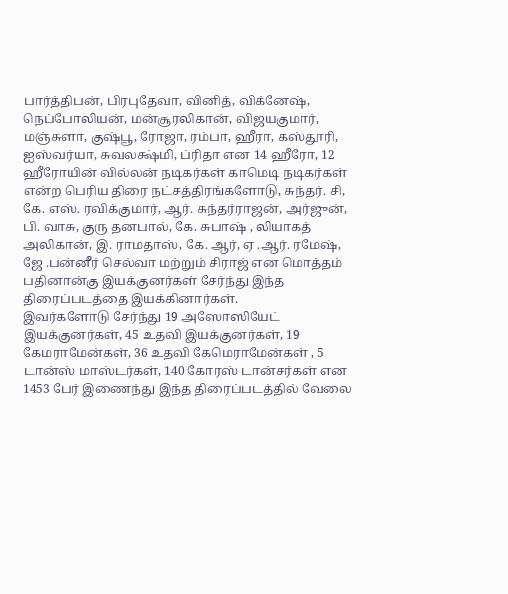பார்த்திபன், பிரபுதேவா, வினித், விக்னேஷ், நெப்போலியன், மன்சூரலிகான், விஜயகுமார், மஞ்சுளா, குஷ்பூ, ரோஜா, ரம்பா, ஹீரா, கஸ்தூரி, ஐஸ்வர்யா, சுவலக்ஷ்மி, ப்ரிதா என 14 ஹீரோ, 12 ஹீரோயின் வில்லன் நடிகர்கள் காமெடி நடிகர்கள் என்ற பெரிய திரை நட்சத்திரங்களோடு, சுந்தர். சி, கே. எஸ். ரவிக்குமார், ஆர். சுந்தர்ராஜன், அர்ஜுன், பி. வாசு, குரு தனபால், கே. சுபாஷ் , லியாகத் அலிகான், இ. ராமதாஸ், கே. ஆர், ஏ .ஆர். ரமேஷ், ஜே .பன்னீர் செல்வா மற்றும் சிராஜ் என மொத்தம் பதினான்கு இயக்குனர்கள் சேர்ந்து இந்த திரைப்படத்தை இயக்கினார்கள்.
இவர்களோடு சேர்ந்து 19 அஸோஸியேட் இயக்குனர்கள், 45 உதவி இயக்குனர்கள், 19 கேமராமேன்கள், 36 உதவி கேமெராமேன்கள் , 5 டான்ஸ் மாஸ்டர்கள், 140 கோரஸ் டான்சர்கள் என 1453 பேர் இணைந்து இந்த திரைப்படத்தில் வேலை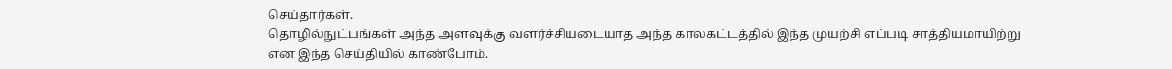செய்தார்கள்.
தொழில்நுட்பங்கள் அந்த அளவுக்கு வளர்ச்சியடையாத அந்த காலகட்டத்தில் இந்த முயற்சி எப்படி சாத்தியமாயிற்று என இந்த செய்தியில் காண்போம்.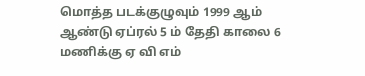மொத்த படக்குழுவும் 1999 ஆம் ஆண்டு ஏப்ரல் 5 ம் தேதி காலை 6 மணிக்கு ஏ வி எம்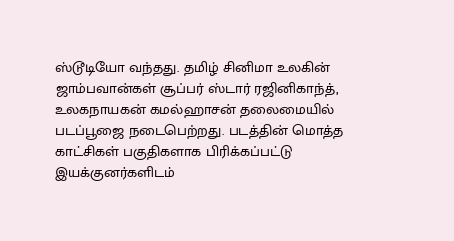ஸ்டூடியோ வந்தது. தமிழ் சினிமா உலகின் ஜாம்பவான்கள் சூப்பர் ஸ்டார் ரஜினிகாந்த், உலகநாயகன் கமல்ஹாசன் தலைமையில் படப்பூஜை நடைபெற்றது. படத்தின் மொத்த காட்சிகள் பகுதிகளாக பிரிக்கப்பட்டு இயக்குனர்களிடம்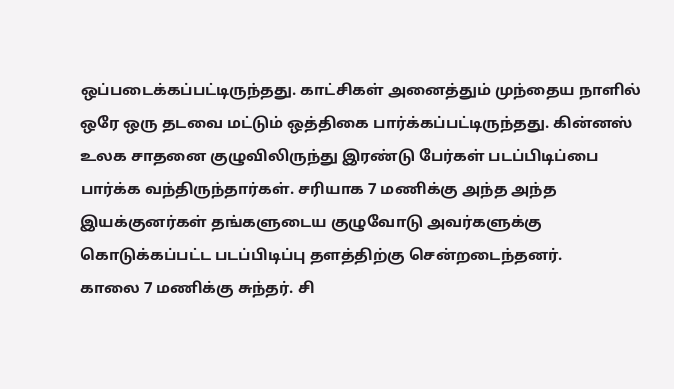ஒப்படைக்கப்பட்டிருந்தது. காட்சிகள் அனைத்தும் முந்தைய நாளில் ஒரே ஒரு தடவை மட்டும் ஒத்திகை பார்க்கப்பட்டிருந்தது. கின்னஸ் உலக சாதனை குழுவிலிருந்து இரண்டு பேர்கள் படப்பிடிப்பை பார்க்க வந்திருந்தார்கள். சரியாக 7 மணிக்கு அந்த அந்த இயக்குனர்கள் தங்களுடைய குழுவோடு அவர்களுக்கு கொடுக்கப்பட்ட படப்பிடிப்பு தளத்திற்கு சென்றடைந்தனர்.
காலை 7 மணிக்கு சுந்தர். சி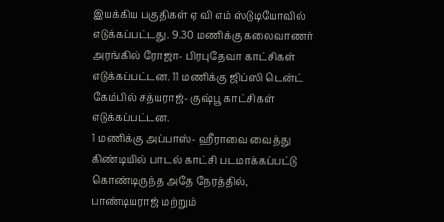இயக்கிய பகுதிகள் ஏ வி எம் ஸ்டுடியோவில் எடுக்கப்பட்டது. 9.30 மணிக்கு கலைவாணர் அரங்கில் ரோஜா- பிரபுதேவா காட்சிகள் எடுக்கப்பட்டன. 11 மணிக்கு ஜிப்ஸி டென்ட் கேம்பில் சத்யராஜ்- குஷ்பூ காட்சிகள் எடுக்கப்பட்டன.
1 மணிக்கு அப்பாஸ்- ஹீராவை வைத்து கிண்டியில் பாடல் காட்சி படமாக்கப்பட்டு கொண்டிருந்த அதே நேரத்தில், பாண்டியராஜ் மற்றும்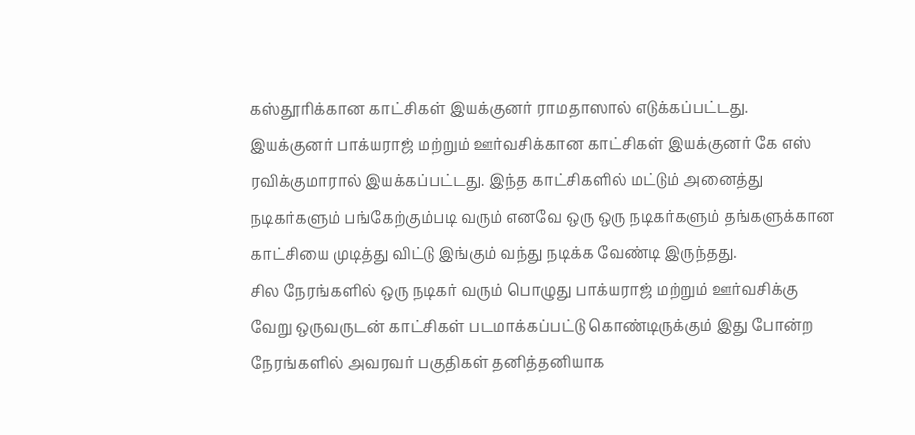கஸ்தூரிக்கான காட்சிகள் இயக்குனர் ராமதாஸால் எடுக்கப்பட்டது.
இயக்குனர் பாக்யராஜ் மற்றும் ஊர்வசிக்கான காட்சிகள் இயக்குனர் கே எஸ் ரவிக்குமாரால் இயக்கப்பட்டது. இந்த காட்சிகளில் மட்டும் அனைத்து நடிகர்களும் பங்கேற்கும்படி வரும் எனவே ஒரு ஒரு நடிகர்களும் தங்களுக்கான காட்சியை முடித்து விட்டு இங்கும் வந்து நடிக்க வேண்டி இருந்தது.
சில நேரங்களில் ஒரு நடிகர் வரும் பொழுது பாக்யராஜ் மற்றும் ஊர்வசிக்கு வேறு ஒருவருடன் காட்சிகள் படமாக்கப்பட்டு கொண்டிருக்கும் இது போன்ற நேரங்களில் அவரவர் பகுதிகள் தனித்தனியாக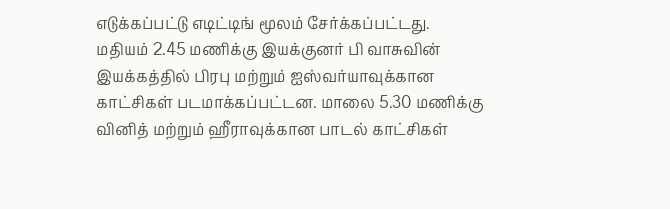எடுக்கப்பட்டு எடிட்டிங் மூலம் சேர்க்கப்பட்டது.
மதியம் 2.45 மணிக்கு இயக்குனர் பி வாசுவின் இயக்கத்தில் பிரபு மற்றும் ஐஸ்வர்யாவுக்கான காட்சிகள் படமாக்கப்பட்டன. மாலை 5.30 மணிக்கு வினித் மற்றும் ஹீராவுக்கான பாடல் காட்சிகள்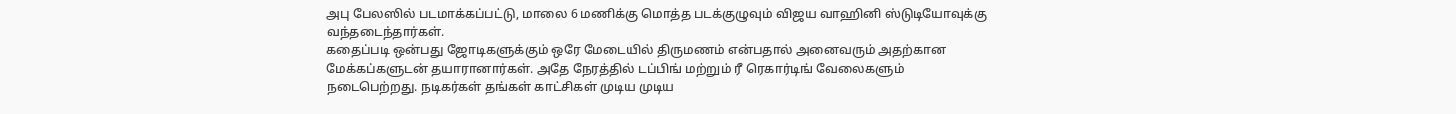அபு பேலஸில் படமாக்கப்பட்டு, மாலை 6 மணிக்கு மொத்த படக்குழுவும் விஜய வாஹினி ஸ்டுடியோவுக்கு வந்தடைந்தார்கள்.
கதைப்படி ஒன்பது ஜோடிகளுக்கும் ஒரே மேடையில் திருமணம் என்பதால் அனைவரும் அதற்கான மேக்கப்களுடன் தயாரானார்கள். அதே நேரத்தில் டப்பிங் மற்றும் ரீ ரெகார்டிங் வேலைகளும் நடைபெற்றது. நடிகர்கள் தங்கள் காட்சிகள் முடிய முடிய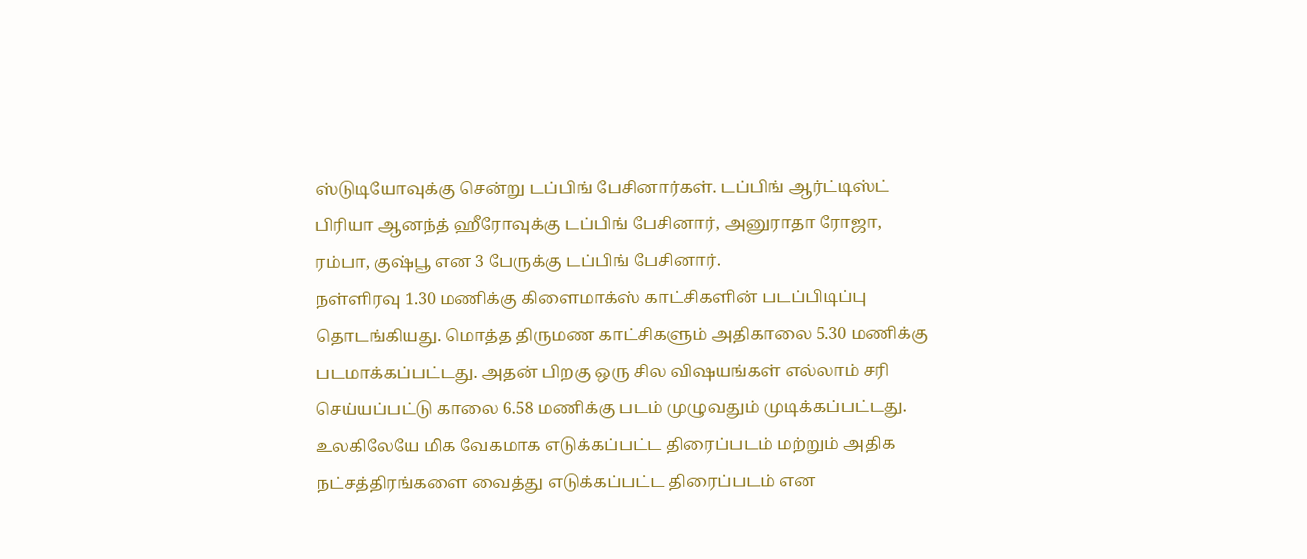ஸ்டுடியோவுக்கு சென்று டப்பிங் பேசினார்கள். டப்பிங் ஆர்ட்டிஸ்ட் பிரியா ஆனந்த் ஹீரோவுக்கு டப்பிங் பேசினார், அனுராதா ரோஜா, ரம்பா, குஷ்பூ என 3 பேருக்கு டப்பிங் பேசினார்.
நள்ளிரவு 1.30 மணிக்கு கிளைமாக்ஸ் காட்சிகளின் படப்பிடிப்பு தொடங்கியது. மொத்த திருமண காட்சிகளும் அதிகாலை 5.30 மணிக்கு படமாக்கப்பட்டது. அதன் பிறகு ஒரு சில விஷயங்கள் எல்லாம் சரி செய்யப்பட்டு காலை 6.58 மணிக்கு படம் முழுவதும் முடிக்கப்பட்டது.
உலகிலேயே மிக வேகமாக எடுக்கப்பட்ட திரைப்படம் மற்றும் அதிக நட்சத்திரங்களை வைத்து எடுக்கப்பட்ட திரைப்படம் என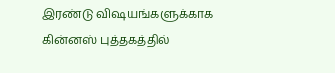இரண்டு விஷயங்களுக்காக கின்னஸ் புத்தகத்தில்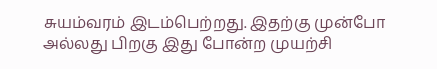சுயம்வரம் இடம்பெற்றது. இதற்கு முன்போ அல்லது பிறகு இது போன்ற முயற்சி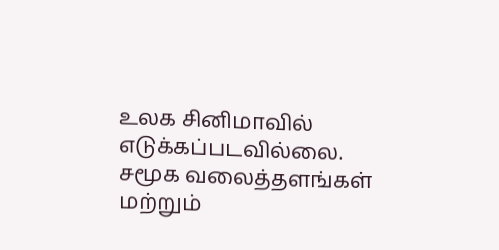உலக சினிமாவில் எடுக்கப்படவில்லை.
சமூக வலைத்தளங்கள் மற்றும்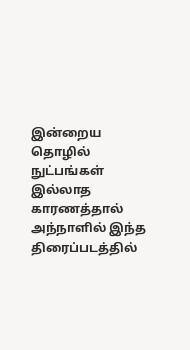இன்றைய தொழில் நுட்பங்கள் இல்லாத காரணத்தால் அந்நாளில் இந்த திரைப்படத்தில்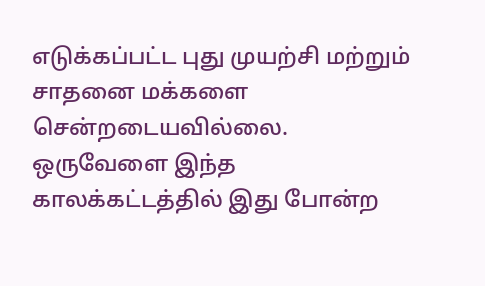எடுக்கப்பட்ட புது முயற்சி மற்றும் சாதனை மக்களை சென்றடையவில்லை.
ஒருவேளை இந்த காலக்கட்டத்தில் இது போன்ற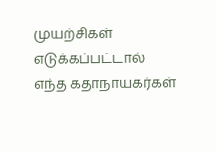முயற்சிகள் எடுக்கப்பட்டால் எந்த கதாநாயகர்கள்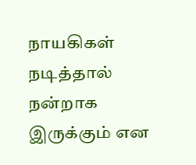நாயகிகள் நடித்தால் நன்றாக இருக்கும் என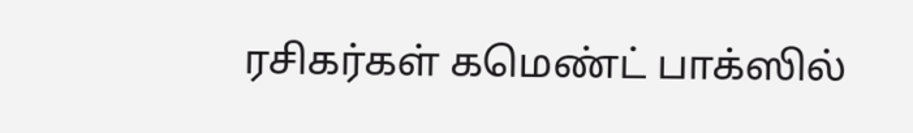ரசிகர்கள் கமெண்ட் பாக்ஸில்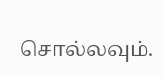சொல்லவும்.